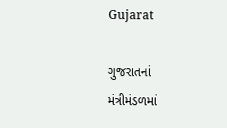Gujarat

ગુજરાતનાં મંત્રીમંડળમાં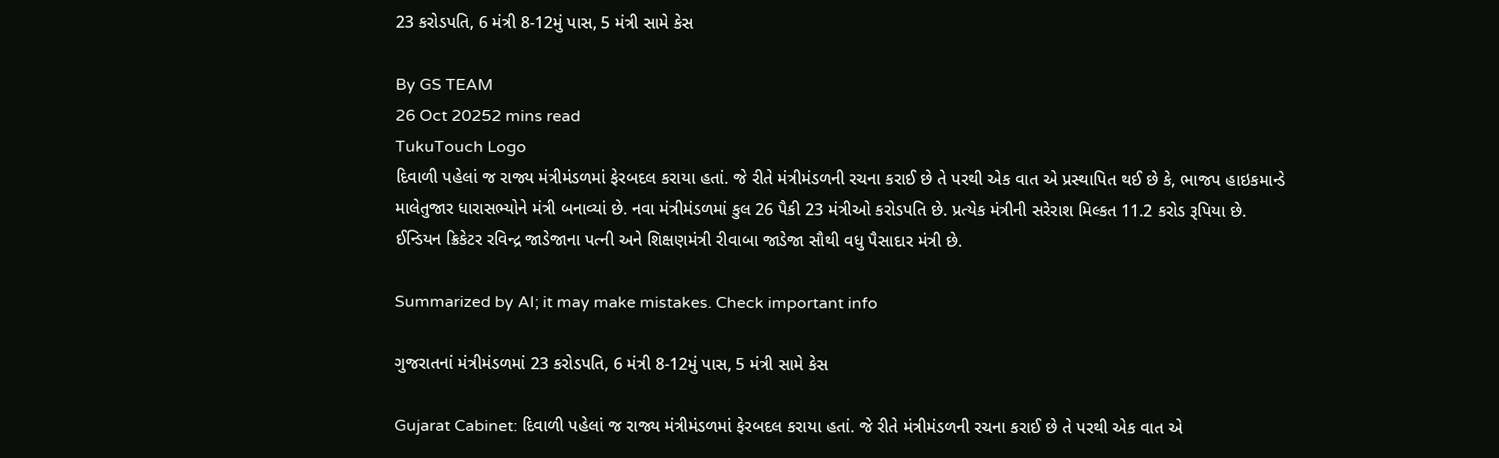23 કરોડપતિ, 6 મંત્રી 8-12મું પાસ, 5 મંત્રી સામે કેસ

By GS TEAM
26 Oct 20252 mins read
TukuTouch Logo
દિવાળી પહેલાં જ રાજ્ય મંત્રીમંડળમાં ફેરબદલ કરાયા હતાં. જે રીતે મંત્રીમંડળની રચના કરાઈ છે તે પરથી એક વાત એ પ્રસ્થાપિત થઈ છે કે, ભાજપ હાઇકમાન્ડે માલેતુજાર ધારાસભ્યોને મંત્રી બનાવ્યાં છે. નવા મંત્રીમંડળમાં કુલ 26 પૈકી 23 મંત્રીઓ કરોડપતિ છે. પ્રત્યેક મંત્રીની સરેરાશ મિલ્કત 11.2 કરોડ રૂપિયા છે. ઈન્ડિયન ક્રિકેટર રવિન્દ્ર જાડેજાના પત્ની અને શિક્ષણમંત્રી રીવાબા જાડેજા સૌથી વધુ પૈસાદાર મંત્રી છે.

Summarized by AI; it may make mistakes. Check important info

ગુજરાતનાં મંત્રીમંડળમાં 23 કરોડપતિ, 6 મંત્રી 8-12મું પાસ, 5 મંત્રી સામે કેસ

Gujarat Cabinet: દિવાળી પહેલાં જ રાજ્ય મંત્રીમંડળમાં ફેરબદલ કરાયા હતાં. જે રીતે મંત્રીમંડળની રચના કરાઈ છે તે પરથી એક વાત એ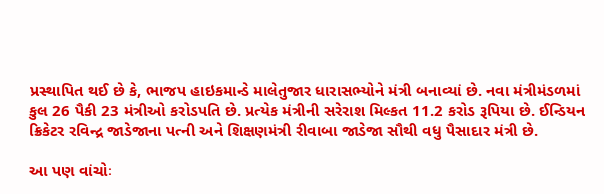પ્રસ્થાપિત થઈ છે કે, ભાજપ હાઇકમાન્ડે માલેતુજાર ધારાસભ્યોને મંત્રી બનાવ્યાં છે. નવા મંત્રીમંડળમાં કુલ 26 પૈકી 23 મંત્રીઓ કરોડપતિ છે. પ્રત્યેક મંત્રીની સરેરાશ મિલ્કત 11.2 કરોડ રૂપિયા છે. ઈન્ડિયન ક્રિકેટર રવિન્દ્ર જાડેજાના પત્ની અને શિક્ષણમંત્રી રીવાબા જાડેજા સૌથી વધુ પૈસાદાર મંત્રી છે.

આ પણ વાંચોઃ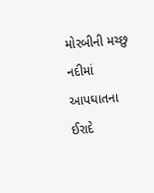મોરબીની મચ્છુ નદીમાં આપઘાતના ઈરાદે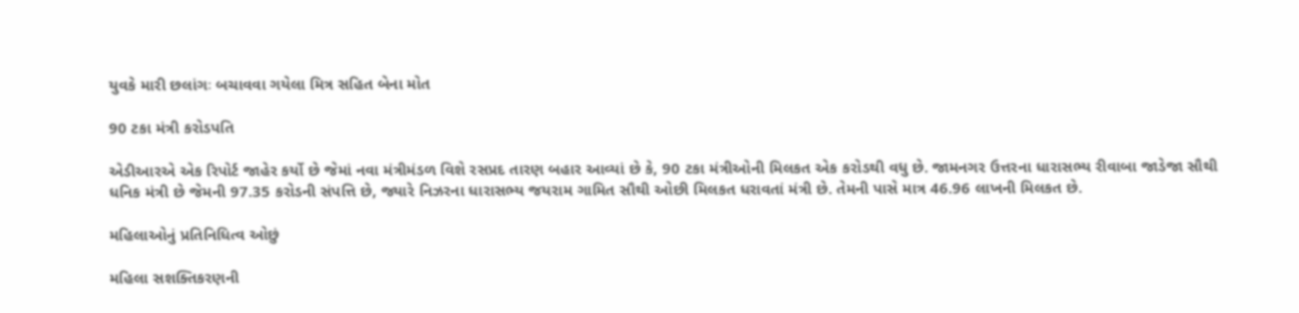યુવકે મારી છલાંગઃ બચાવવા ગયેલા મિત્ર સહિત બેના મોત

90 ટકા મંત્રી કરોડપતિ

એડીઆરએ એક રિપોર્ટ જાહેર કર્યો છે જેમાં નવા મંત્રીમંડળ વિશે રસપ્રદ તારણ બહાર આવ્યાં છે કે, 90 ટકા મંત્રીઓની મિલકત એક કરોડથી વધુ છે. જામનગર ઉત્તરના ધારાસભ્ય રીવાબા જાડેજા સૌથી ધનિક મંત્રી છે જેમની 97.35 કરોડની સંપત્તિ છે, જ્યારે નિઝરના ધારાસભ્ય જયરામ ગામિત સૌથી ઓછી મિલકત ધરાવતાં મંત્રી છે. તેમની પાસે માત્ર 46.96 લાખની મિલકત છે.

મહિલાઓનું પ્રતિનિધિત્વ ઓછું

મહિલા સશક્તિકરણની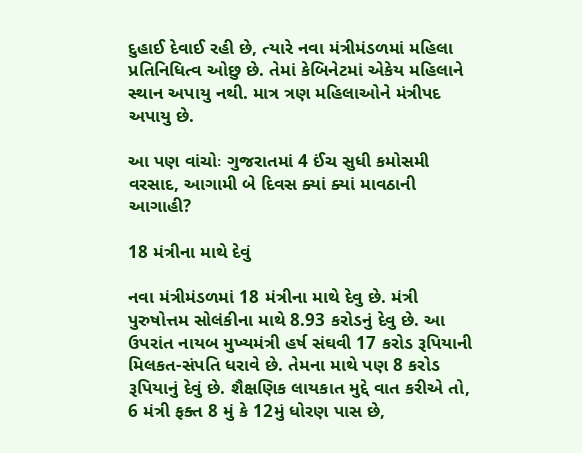દુહાઈ દેવાઈ રહી છે, ત્યારે નવા મંત્રીમંડળમાં મહિલા પ્રતિનિધિત્વ ઓછુ છે. તેમાં કેબિનેટમાં એકેય મહિલાને સ્થાન અપાયુ નથી. માત્ર ત્રણ મહિલાઓને મંત્રીપદ અપાયુ છે.

આ પણ વાંચોઃ ગુજરાતમાં 4 ઈંચ સુધી કમોસમી વરસાદ, આગામી બે દિવસ ક્યાં ક્યાં માવઠાની આગાહી?

18 મંત્રીના માથે દેવું

નવા મંત્રીમંડળમાં 18 મંત્રીના માથે દેવુ છે. મંત્રી પુરુષોત્તમ સોલંકીના માથે 8.93 કરોડનું દેવુ છે. આ ઉપરાંત નાયબ મુખ્યમંત્રી હર્ષ સંઘવી 17 કરોડ રૂપિયાની મિલકત-સંપતિ ધરાવે છે. તેમના માથે પણ 8 કરોડ રૂપિયાનું દેવું છે. શૈક્ષણિક લાયકાત મુદ્દે વાત કરીએ તો, 6 મંત્રી ફક્ત 8 મું કે 12મું ધોરણ પાસ છે,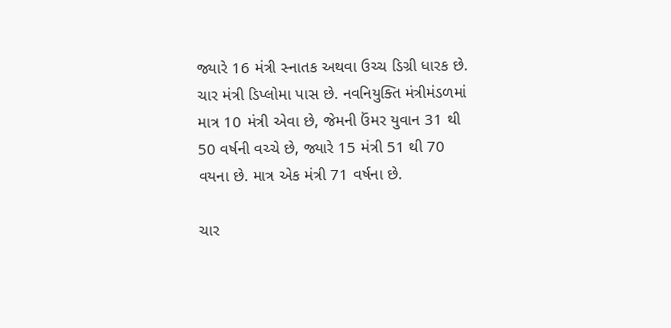જ્યારે 16 મંત્રી સ્નાતક અથવા ઉચ્ચ ડિગ્રી ધારક છે. ચાર મંત્રી ડિપ્લોમા પાસ છે. નવનિયુક્તિ મંત્રીમંડળમાં માત્ર 10 મંત્રી એવા છે, જેમની ઉંમર યુવાન 31 થી 50 વર્ષની વચ્ચે છે, જ્યારે 15 મંત્રી 51 થી 70 વયના છે. માત્ર એક મંત્રી 71 વર્ષના છે.

ચાર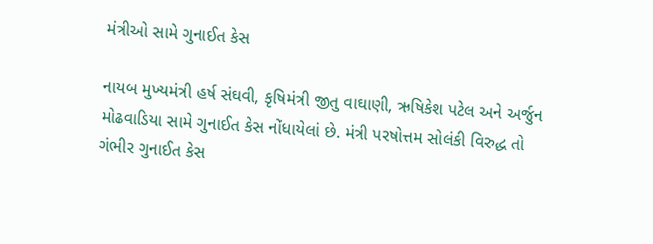મંત્રીઓ સામે ગુનાઈત કેસ

નાયબ મુખ્યમંત્રી હર્ષ સંઘવી, કૃષિમંત્રી જીતુ વાઘાણી, ઋષિકેશ પટેલ અને અર્જુન મોઢવાડિયા સામે ગુનાઈત કેસ નોંધાયેલાં છે. મંત્રી પરષોત્તમ સોલંકી વિરુદ્ધ તો ગંભીર ગુનાઈત કેસ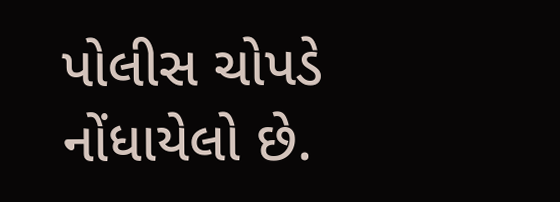પોલીસ ચોપડે નોંધાયેલો છે.